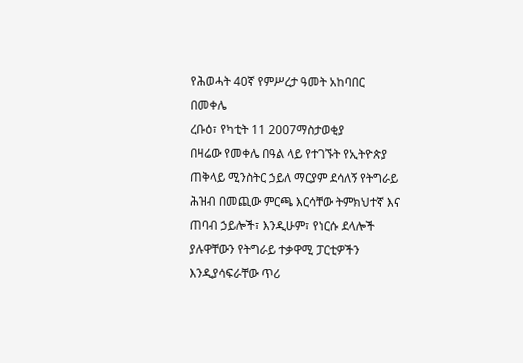የሕወሓት 40ኛ የምሥረታ ዓመት አከባበር በመቀሌ
ረቡዕ፣ የካቲት 11 2007ማስታወቂያ
በዛሬው የመቀሌ በዓል ላይ የተገኙት የኢትዮጵያ ጠቅላይ ሚንስትር ኃይለ ማርያም ደሳለኝ የትግራይ ሕዝብ በመጪው ምርጫ እርሳቸው ትምክህተኛ እና ጠባብ ኃይሎች፣ እንዲሁም፣ የነርሱ ደላሎች ያሉዋቸውን የትግራይ ተቃዋሚ ፓርቲዎችን እንዲያሳፍራቸው ጥሪ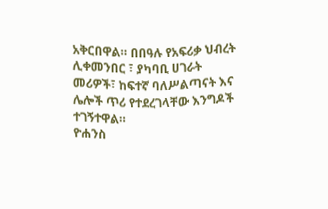አቅርበዋል። በበዓሉ የአፍሪቃ ህብረት ሊቀመንበር ፣ ያካባቢ ሀገራት መሪዎች፣ ከፍተኛ ባለሥልጣናት እና ሌሎች ጥሪ የተደረገላቸው እንግዶች ተገኝተዋል።
ዮሐንስ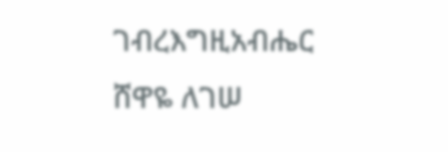ገብረእግዚአብሔር
ሸዋዬ ለገሠ